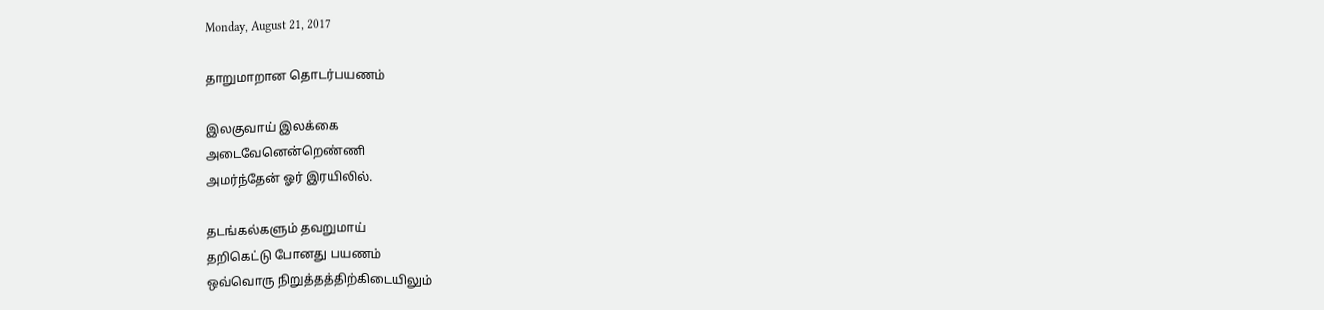Monday, August 21, 2017

தாறுமாறான தொடர்பயணம்

இலகுவாய் இலக்கை
அடைவேனென்றெண்ணி
அமர்ந்தேன் ஓர் இரயிலில்.

தடங்கல்களும் தவறுமாய்
தறிகெட்டு போனது பயணம்
ஒவ்வொரு நிறுத்தத்திற்கிடையிலும்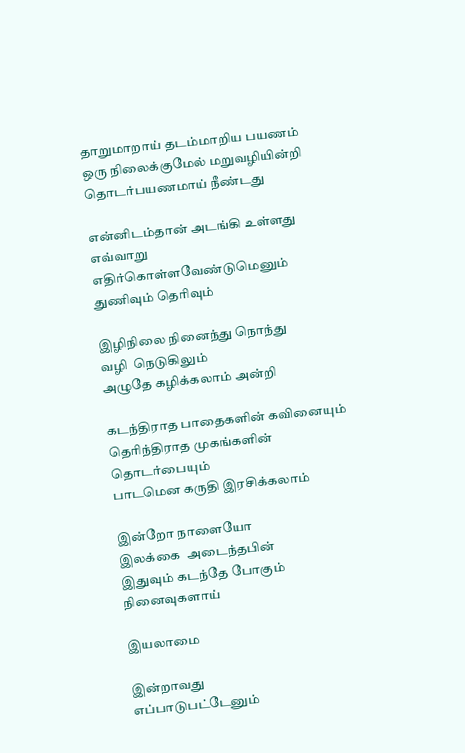தாறுமாறாய் தடம்மாறிய பயணம்
ஒரு நிலைக்குமேல் மறுவழியின்றி
தொடர்பயணமாய் நீண்டது

என்னிடம்தான் அடங்கி உள்ளது
எவ்வாறு எதிர்கொள்ளவேண்டுமெனும்
துணிவும் தெரிவும்

இழிநிலை நினைந்து நொந்து
வழி  நெடுகிலும்
அழுதே கழிக்கலாம் அன்றி

கடந்திராத பாதைகளின் கவினையும்
தெரிந்திராத முகங்களின் தொடர்பையும்
பாடமென கருதி இரசிக்கலாம்

இன்றோ நாளையோ
இலக்கை  அடைந்தபின்
இதுவும் கடந்தே போகும் நினைவுகளாய்

இயலாமை

இன்றாவது
எப்பாடுபட்டேனும்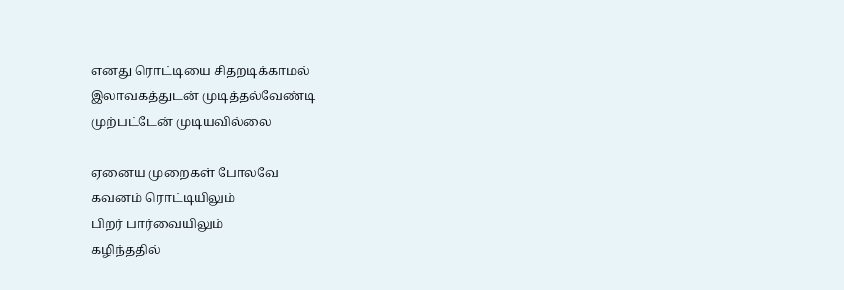எனது ரொட்டியை சிதறடிக்காமல்
இலாவகத்துடன் முடித்தல்வேண்டி
முற்பட்டேன் முடியவில்லை

ஏனைய முறைகள் போலவே
கவனம் ரொட்டியிலும்
பிறர் பார்வையிலும்
கழிந்ததில்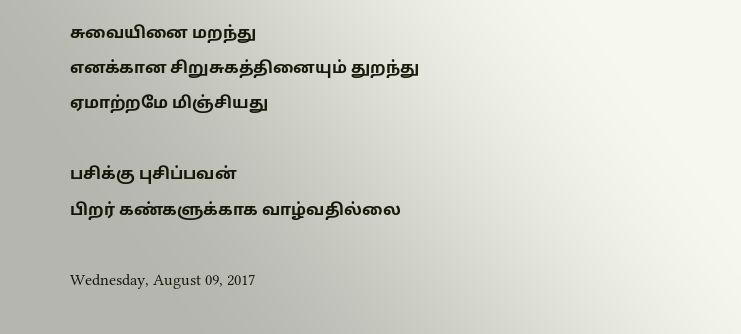சுவையினை மறந்து
எனக்கான சிறுசுகத்தினையும் துறந்து
ஏமாற்றமே மிஞ்சியது

பசிக்கு புசிப்பவன்
பிறர் கண்களுக்காக வாழ்வதில்லை

Wednesday, August 09, 2017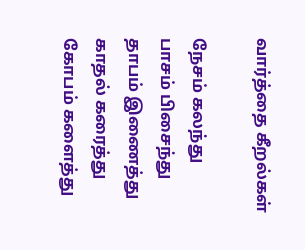வார்த்தை கீறல்கள்

நேசம் கலந்து
பாசம் பிசைந்து
தாபம் இணைத்து
காதல் கரைத்து
கோபம் களைத்து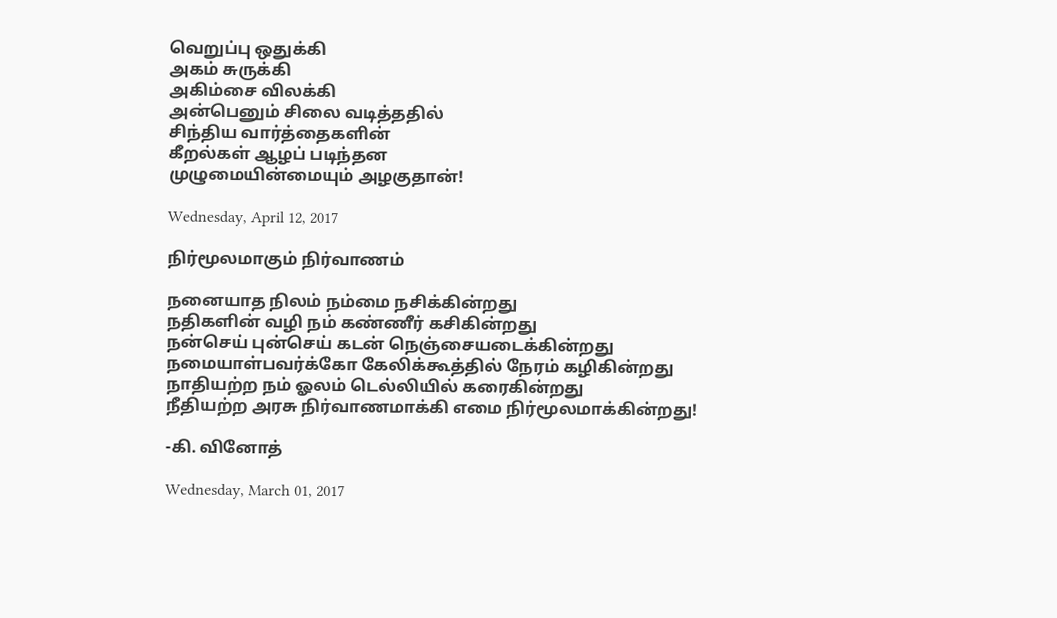வெறுப்பு ஒதுக்கி
அகம் சுருக்கி
அகிம்சை விலக்கி
அன்பெனும் சிலை வடித்ததில்
சிந்திய வார்த்தைகளின்
கீறல்கள் ஆழப் படிந்தன
முழுமையின்மையும் அழகுதான்!

Wednesday, April 12, 2017

நிர்மூலமாகும் நிர்வாணம்

நனையாத நிலம் நம்மை நசிக்கின்றது
நதிகளின் வழி நம் கண்ணீர் கசிகின்றது
நன்செய் புன்செய் கடன் நெஞ்சையடைக்கின்றது
நமையாள்பவர்க்கோ கேலிக்கூத்தில் நேரம் கழிகின்றது
நாதியற்ற நம் ஓலம் டெல்லியில் கரைகின்றது
நீதியற்ற அரசு நிர்வாணமாக்கி எமை நிர்மூலமாக்கின்றது!

-கி. வினோத்

Wednesday, March 01, 2017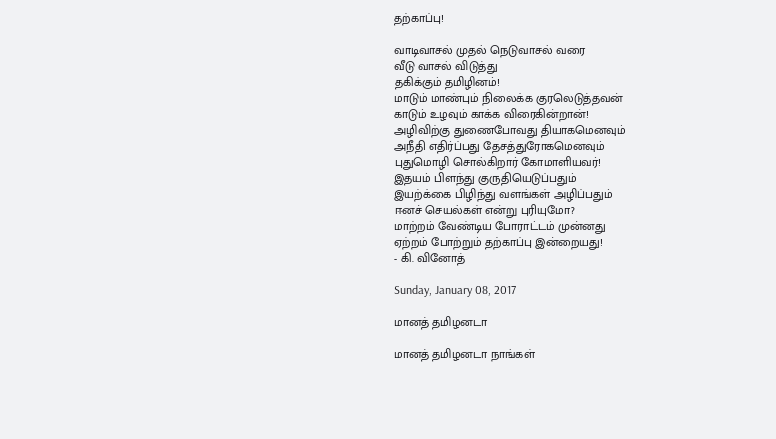தற்காப்பு!

வாடிவாசல் முதல் நெடுவாசல் வரை
வீடு வாசல் விடுத்து
தகிக்கும் தமிழினம்!
மாடும் மாண்பும் நிலைக்க குரலெடுத்தவன்
காடும் உழவும் காக்க விரைகின்றான்!
அழிவிற்கு துணைபோவது தியாகமெனவும்
அநீதி எதிர்ப்பது தேசத்துரோகமெனவும்
புதுமொழி சொல்கிறார் கோமாளியவர்!
இதயம் பிளந்து குருதியெடுப்பதும்
இயற்க்கை பிழிந்து வளங்கள் அழிப்பதும்
ஈனச் செயல்கள் என்று புரியுமோ?
மாற்றம் வேண்டிய போராட்டம் முன்னது
ஏற்றம் போற்றும் தற்காப்பு இன்றையது!
- கி. வினோத்

Sunday, January 08, 2017

மானத் தமிழனடா

மானத் தமிழனடா நாங்கள்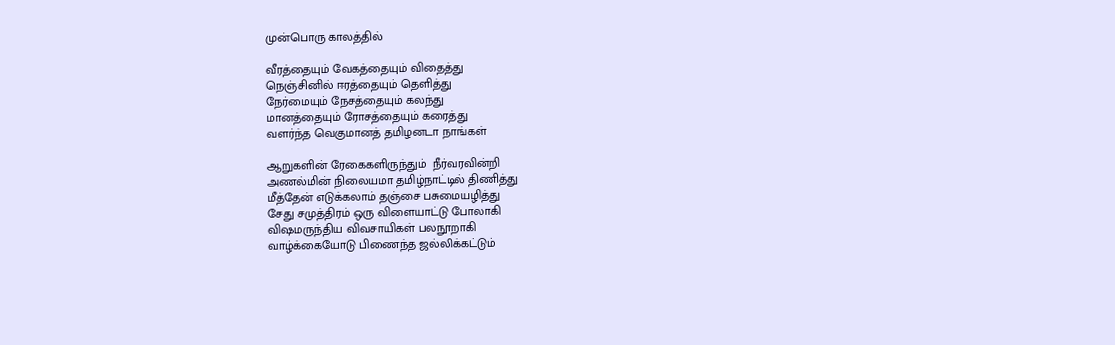முன்பொரு காலத்தில்

வீரத்தையும் வேகத்தையும் விதைத்து
நெஞ்சினில் ஈரத்தையும் தெளித்து
நேர்மையும் நேசத்தையும் கலந்து
மானத்தையும் ரோசத்தையும் கரைத்து
வளர்ந்த வெகுமானத் தமிழனடா நாங்கள்

ஆறுகளின் ரேகைகளிருந்தும்  நீர்வரவின்றி
அணல்மின் நிலையமா தமிழ்நாட்டில் திணித்து
மீத்தேன் எடுக்கலாம் தஞ்சை பசுமையழித்து
சேது சமுத்திரம் ஒரு விளையாட்டு போலாகி
விஷமருந்திய விவசாயிகள் பலநூறாகி
வாழ்க்கையோடு பிணைந்த ஜல்லிக்கட்டும்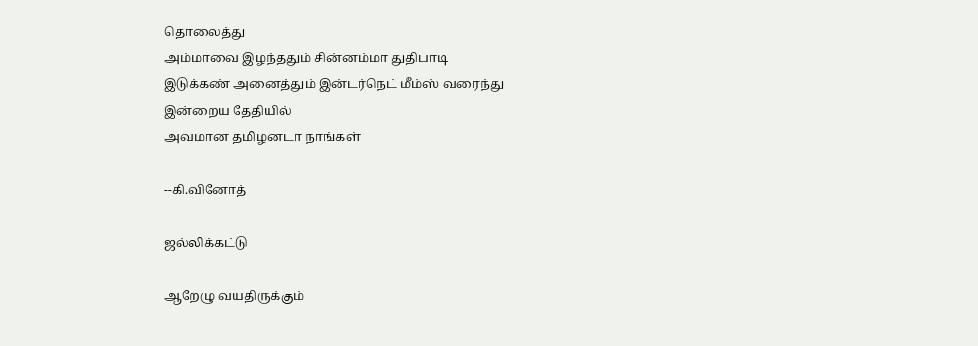தொலைத்து
அம்மாவை இழந்ததும் சின்னம்மா துதிபாடி
இடுக்கண் அனைத்தும் இன்டர்நெட் மீம்ஸ் வரைந்து
இன்றைய தேதியில்
அவமான தமிழனடா நாங்கள்

--கி.வினோத்

ஜல்லிக்கட்டு

ஆறேழு வயதிருக்கும்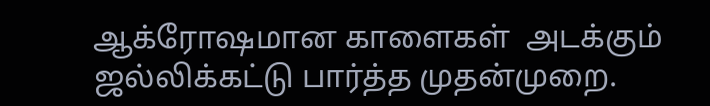ஆக்ரோஷமான காளைகள்  அடக்கும்
ஜல்லிக்கட்டு பார்த்த முதன்முறை.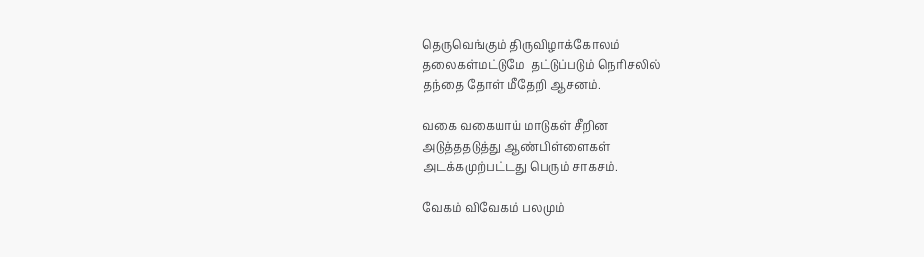தெருவெங்கும் திருவிழாக்கோலம்
தலைகள்மட்டுமே  தட்டுப்படும் நெரிசலில்
தந்தை தோள் மீதேறி ஆசனம்.

வகை வகையாய் மாடுகள் சீறின
அடுத்ததடுத்து ஆண்பிள்ளைகள்
அடக்கமுற்பட்டது பெரும் சாகசம்.

வேகம் விவேகம் பலமும்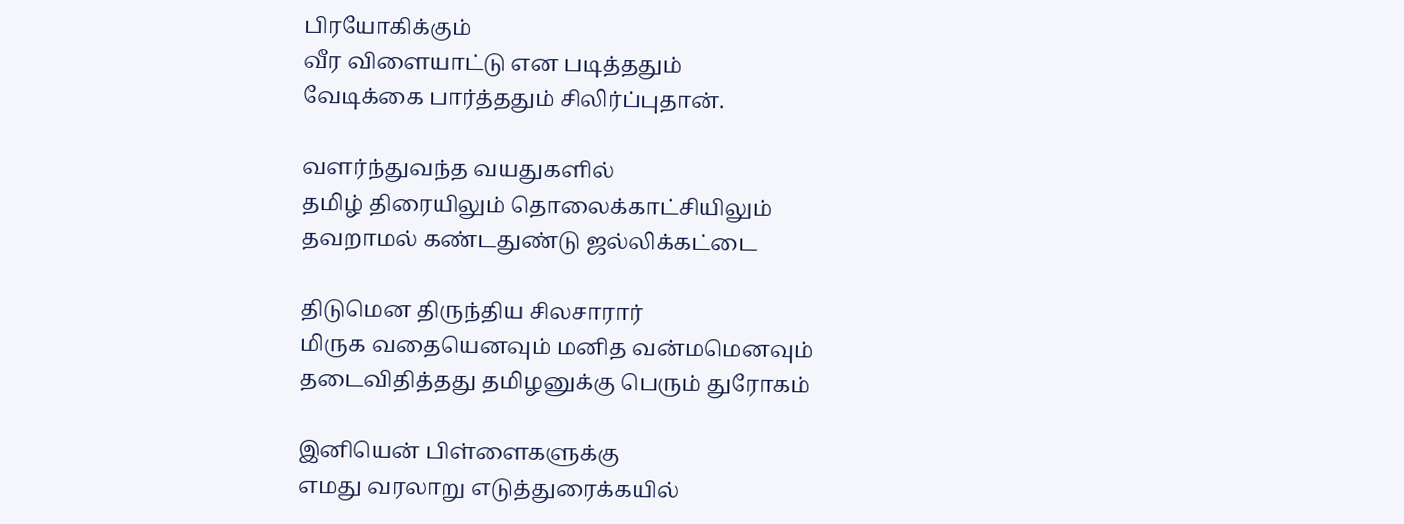பிரயோகிக்கும்
வீர விளையாட்டு என படித்ததும்
வேடிக்கை பார்த்ததும் சிலிர்ப்புதான்.

வளர்ந்துவந்த வயதுகளில்
தமிழ் திரையிலும் தொலைக்காட்சியிலும்
தவறாமல் கண்டதுண்டு ஜல்லிக்கட்டை

திடுமென திருந்திய சிலசாரார்
மிருக வதையெனவும் மனித வன்மமெனவும்
தடைவிதித்தது தமிழனுக்கு பெரும் துரோகம்

இனியென் பிள்ளைகளுக்கு
எமது வரலாறு எடுத்துரைக்கயில்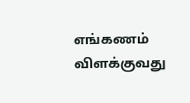எங்கணம் விளக்குவது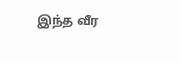இந்த வீர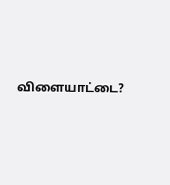விளையாட்டை?